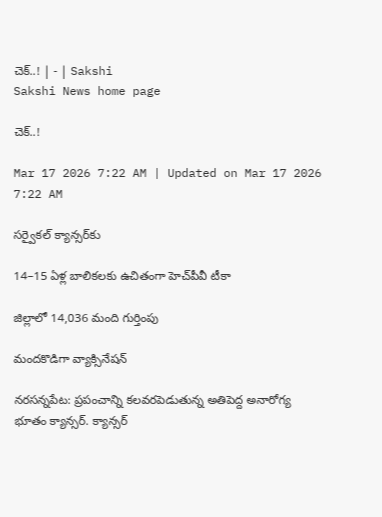చెక్‌..! | - | Sakshi
Sakshi News home page

చెక్‌..!

Mar 17 2026 7:22 AM | Updated on Mar 17 2026 7:22 AM

సర్వైకల్‌ క్యాన్సర్‌కు

14–15 ఏళ్ల బాలికలకు ఉచితంగా హెచ్‌పీవీ టీకా

జిల్లాలో 14,036 మంది గుర్తింపు

మందకొడిగా వ్యాక్సినేషన్‌

నరసన్నపేట: ప్రపంచాన్ని కలవరపెడుతున్న అతిపెద్ద అనారోగ్య భూతం క్యాన్సర్‌. క్యాన్సర్‌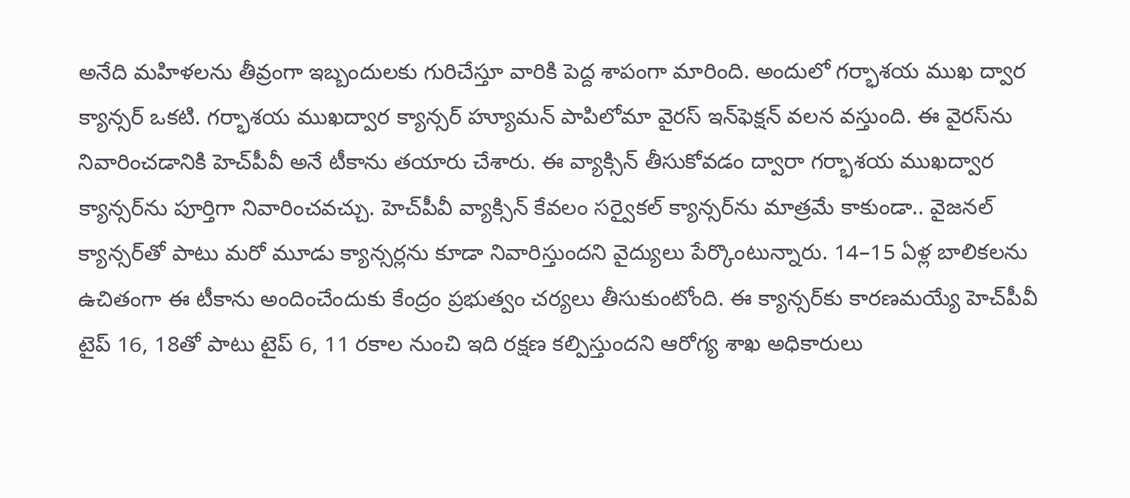అనేది మహిళలను తీవ్రంగా ఇబ్బందులకు గురిచేస్తూ వారికి పెద్ద శాపంగా మారింది. అందులో గర్భాశయ ముఖ ద్వార క్యాన్సర్‌ ఒకటి. గర్భాశయ ముఖద్వార క్యాన్సర్‌ హ్యూమన్‌ పాపిలోమా వైరస్‌ ఇన్‌ఫెక్షన్‌ వలన వస్తుంది. ఈ వైరస్‌ను నివారించడానికి హెచ్‌పీవీ అనే టీకాను తయారు చేశారు. ఈ వ్యాక్సిన్‌ తీసుకోవడం ద్వారా గర్భాశయ ముఖద్వార క్యాన్సర్‌ను పూర్తిగా నివారించవచ్చు. హెచ్‌పీవీ వ్యాక్సిన్‌ కేవలం సర్వైకల్‌ క్యాన్సర్‌ను మాత్రమే కాకుండా.. వైజనల్‌ క్యాన్సర్‌తో పాటు మరో మూడు క్యాన్సర్లను కూడా నివారిస్తుందని వైద్యులు పేర్కొంటున్నారు. 14–15 ఏళ్ల బాలికలను ఉచితంగా ఈ టీకాను అందించేందుకు కేంద్రం ప్రభుత్వం చర్యలు తీసుకుంటోంది. ఈ క్యాన్సర్‌కు కారణమయ్యే హెచ్‌పీవీ టైప్‌ 16, 18తో పాటు టైప్‌ 6, 11 రకాల నుంచి ఇది రక్షణ కల్పిస్తుందని ఆరోగ్య శాఖ అధికారులు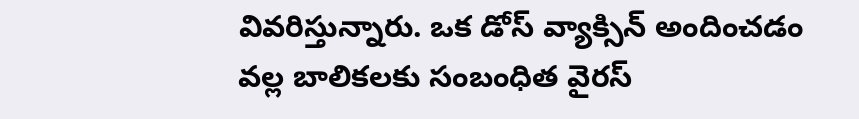వివరిస్తున్నారు. ఒక డోస్‌ వ్యాక్సిన్‌ అందించడం వల్ల బాలికలకు సంబంధిత వైరస్‌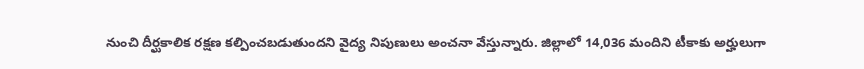నుంచి దీర్ఘకాలిక రక్షణ కల్పించబడుతుందని వైద్య నిపుణులు అంచనా వేస్తున్నారు. జిల్లాలో 14,036 మందిని టీకాకు అర్హులుగా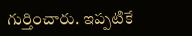గుర్తించారు. ఇప్పటికే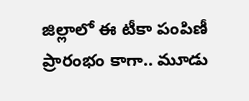జిల్లాలో ఈ టీకా పంపిణీ ప్రారంభం కాగా.. మూడు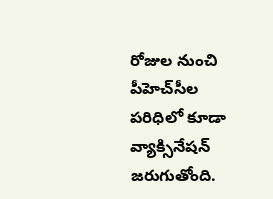రోజుల నుంచి పీహెచ్‌సీల పరిధిలో కూడా వ్యాక్సినేషన్‌ జరుగుతోంది.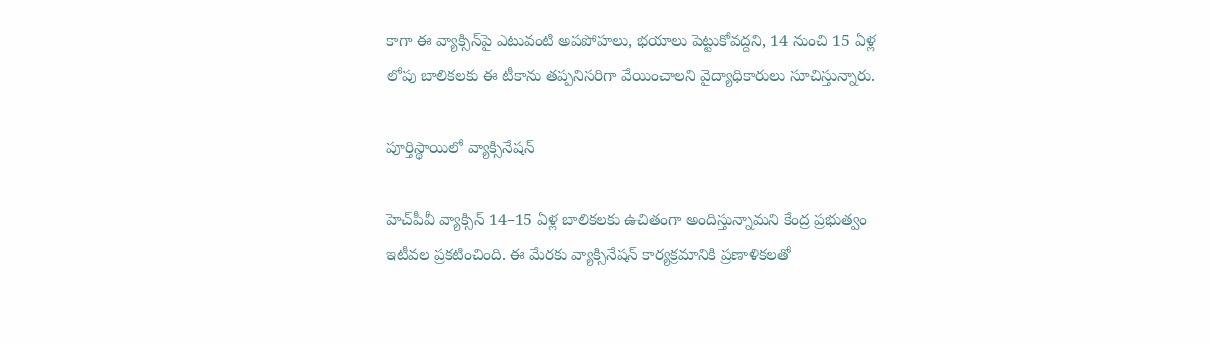కాగా ఈ వ్యాక్సిన్‌పై ఎటువంటి అపపోహలు, భయాలు పెట్టుకోవద్దని, 14 నుంచి 15 ఏళ్ల లోపు బాలికలకు ఈ టీకాను తప్పనిసరిగా వేయించాలని వైద్యాధికారులు సూచిస్తున్నారు.

పూర్తిస్థాయిలో వ్యాక్సినేషన్‌

హెచ్‌పీవీ వ్యాక్సిన్‌ 14–15 ఏళ్ల బాలికలకు ఉచితంగా అందిస్తున్నామని కేంద్ర ప్రభుత్వం ఇటీవల ప్రకటించింది. ఈ మేరకు వ్యాక్సినేషన్‌ కార్యక్రమానికి ప్రణాళికలతో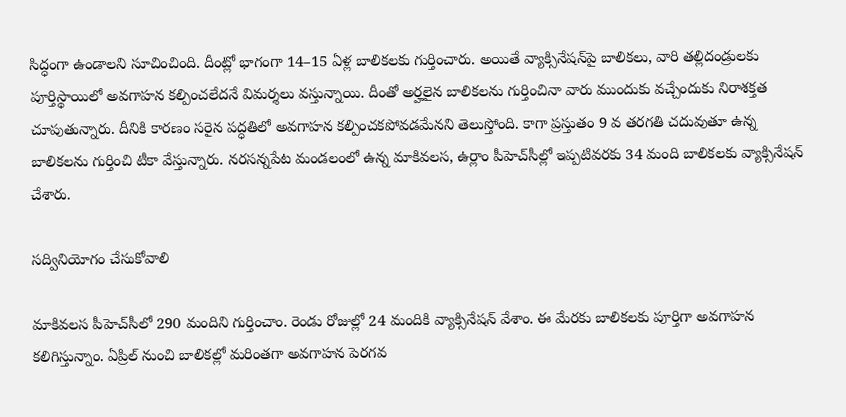సిద్ధంగా ఉండాలని సూచించింది. దీంట్లో భాగంగా 14–15 ఏళ్ల బాలికలకు గుర్తించారు. అయితే వ్యాక్సినేషన్‌పై బాలికలు, వారి తల్లిదండ్రులకు పూర్తిస్థాయిలో అవగాహన కల్పించలేదనే విమర్శలు వస్తున్నాయి. దీంతో అర్హలైన బాలికలను గుర్తించినా వారు ముందుకు వచ్చేందుకు నిరాశక్తత చూపుతున్నారు. దీనికి కారణం సరైన పద్ధతిలో అవగాహన కల్పించకపోవడమేనని తెలుస్తోంది. కాగా ప్రస్తుతం 9 వ తరగతి చదువుతూ ఉన్న బాలికలను గుర్తించి టీకా వేస్తున్నారు. నరసన్నపేట మండలంలో ఉన్న మాకివలస, ఉర్లాం పీహెచ్‌సీల్లో ఇప్పటివరకు 34 మంది బాలికలకు వ్యాక్సినేషన్‌ చేశారు.

సద్వినియోగం చేసుకోవాలి

మాకివలస పీహెచ్‌సీలో 290 మందిని గుర్తించాం. రెండు రోజుల్లో 24 మందికి వ్యాక్సినేషన్‌ వేశాం. ఈ మేరకు బాలికలకు పూర్తిగా అవగాహన కలిగిస్తున్నాం. ఏప్రిల్‌ నుంచి బాలికల్లో మరింతగా అవగాహన పెరగవ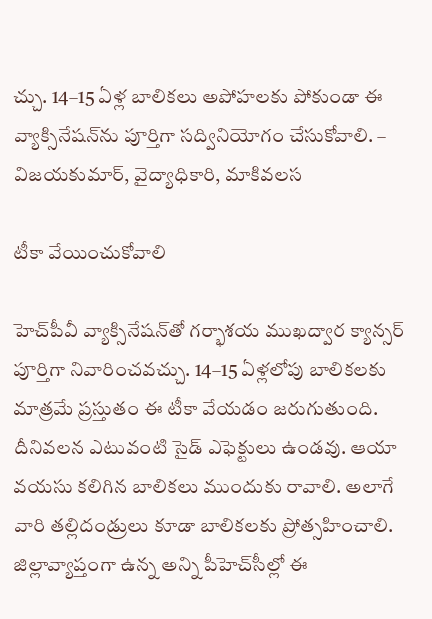చ్చు. 14–15 ఏళ్ల బాలికలు అపోహలకు పోకుండా ఈ వ్యాక్సినేషన్‌ను పూర్తిగా సద్వినియోగం చేసుకోవాలి. – విజయకుమార్‌, వైద్యాధికారి, మాకివలస

టీకా వేయించుకోవాలి

హెచ్‌పీవీ వ్యాక్సినేషన్‌తో గర్భాశయ ముఖద్వార క్యాన్సర్‌ పూర్తిగా నివారించవచ్చు. 14–15 ఏళ్లలోపు బాలికలకు మాత్రమే ప్రస్తుతం ఈ టీకా వేయడం జరుగుతుంది. దీనివలన ఎటువంటి సైడ్‌ ఎఫెక్టులు ఉండవు. ఆయా వయసు కలిగిన బాలికలు ముందుకు రావాలి. అలాగే వారి తల్లిదండ్రులు కూడా బాలికలకు ప్రోత్సహించాలి. జిల్లావ్యాప్తంగా ఉన్న అన్ని పీహెచ్‌సీల్లో ఈ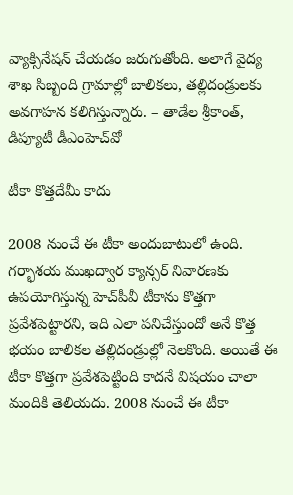వ్యాక్సినేషన్‌ చేయడం జరుగుతోంది. అలాగే వైద్య శాఖ సిబ్బంది గ్రామాల్లో బాలికలు, తల్లిదండ్రులకు అవగాహన కలిగిస్తున్నారు. – తాడేల శ్రీకాంత్‌, డిప్యూటీ డీఎంహెచ్‌వో

టీకా కొత్తదేమీ కాదు

2008 నుంచే ఈ టీకా అందుబాటులో ఉంది. గర్భాశయ ముఖద్వార క్యాన్సర్‌ నివారణకు ఉపయోగిస్తున్న హెచ్‌పీవీ టీకాను కొత్తగా ప్రవేశపెట్టారని, ఇది ఎలా పనిచేస్తుందో అనే కొత్త భయం బాలికల తల్లిదండ్రుల్లో నెలకొంది. అయితే ఈ టీకా కొత్తగా ప్రవేశపెట్టింది కాదనే విషయం చాలా మందికి తెలియదు. 2008 నుంచే ఈ టీకా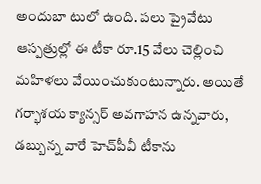అందుబా టులో ఉంది. పలు ప్రైవేటు ఆస్పత్రుల్లో ఈ టీకా రూ.15 వేలు చెల్లించి మహిళలు వేయించుకుంటున్నారు. అయితే గర్భాశయ క్యాన్సర్‌ అవగాహన ఉన్నవారు, డబ్బున్న వారే హెచ్‌పీవీ టీకాను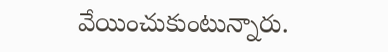వేయించుకుంటున్నారు.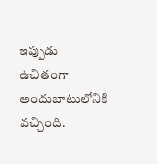ఇప్పుడు ఉచితంగా అందుబాటులోనికి వచ్చింది.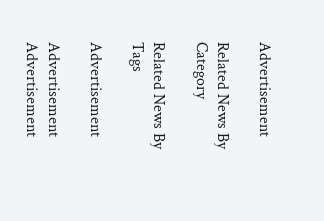Advertisement

Related News By Category

Related News By Tags

Advertisement

Advertisement
Advertisement